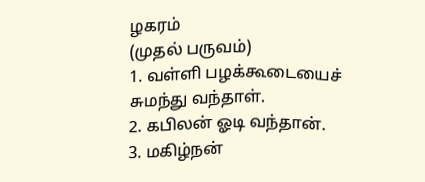ழகரம்
(முதல் பருவம்)
1. வள்ளி பழக்கூடையைச் சுமந்து வந்தாள்.
2. கபிலன் ஓடி வந்தான்.
3. மகிழ்நன்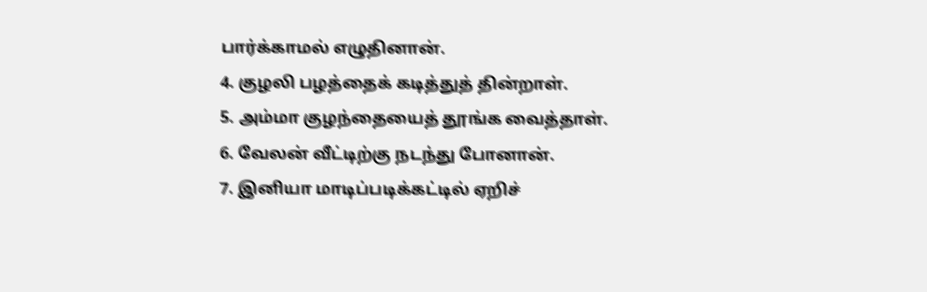பார்க்காமல் எழுதினான்.
4. குழலி பழத்தைக் கடித்துத் தின்றாள்.
5. அம்மா குழந்தையைத் தூங்க வைத்தாள்.
6. வேலன் வீட்டிற்கு நடந்து போனான்.
7. இனியா மாடிப்படிக்கட்டில் ஏறிச்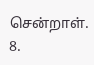சென்றாள்.
8.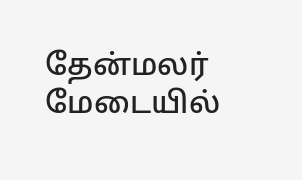தேன்மலர் மேடையில்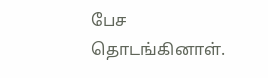பேச தொடங்கினாள்.